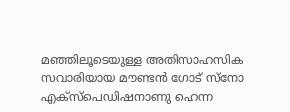മഞ്ഞിലൂടെയുള്ള അതിസാഹസിക സവാരിയായ മൗണ്ടൻ ഗോട് സ്നോ എക്സ്പെഡിഷനാണു ഹെന്ന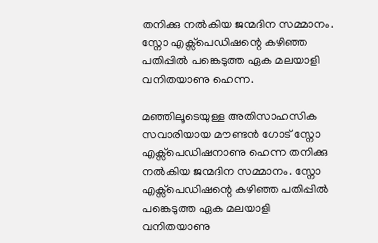തനിക്കു നൽകിയ ജന്മദിന സമ്മാനം. സ്നോ എക്സ്പെഡിഷന്റെ കഴിഞ്ഞ പതിപ്പിൽ പങ്കെടുത്ത ഏക മലയാളി വനിതയാണു ഹെന്ന.

മഞ്ഞിലൂടെയുള്ള അതിസാഹസിക സവാരിയായ മൗണ്ടൻ ഗോട് സ്നോ എക്സ്പെഡിഷനാണു ഹെന്ന തനിക്കു നൽകിയ ജന്മദിന സമ്മാനം. സ്നോ എക്സ്പെഡിഷന്റെ കഴിഞ്ഞ പതിപ്പിൽ പങ്കെടുത്ത ഏക മലയാളി വനിതയാണു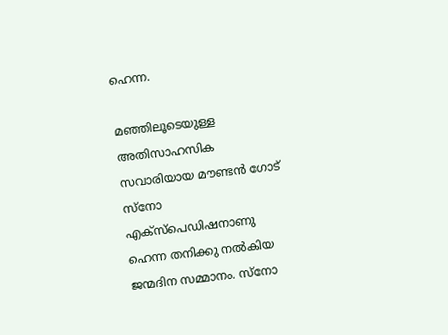ഹെന്ന.

മഞ്ഞിലൂടെയുള്ള അതിസാഹസിക സവാരിയായ മൗണ്ടൻ ഗോട് സ്നോ എക്സ്പെഡിഷനാണു ഹെന്ന തനിക്കു നൽകിയ ജന്മദിന സമ്മാനം. സ്നോ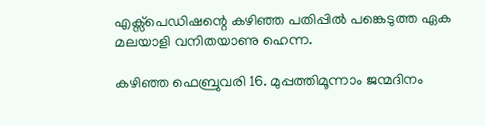എക്സ്പെഡിഷന്റെ കഴിഞ്ഞ പതിപ്പിൽ പങ്കെടുത്ത ഏക മലയാളി വനിതയാണു ഹെന്ന.

കഴിഞ്ഞ ഫെബ്രുവരി 16. മുപ്പത്തിമൂന്നാം ജന്മദിനം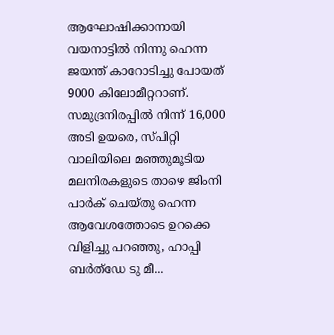ആഘോഷിക്കാനായി വയനാട്ടിൽ നിന്നു ഹെന്ന ജയന്ത് കാറോടിച്ചു പോയത് 9000 കിലോമീറ്ററാണ്. സമുദ്രനിരപ്പിൽ നിന്ന് 16,000 അടി ഉയരെ, സ്പിറ്റി വാലിയിലെ മഞ്ഞുമൂടിയ മലനിരകളുടെ താഴെ ജിംനി പാർക് ചെയ്തു ഹെന്ന ആവേശത്തോടെ ഉറക്കെ വിളിച്ചു പറഞ്ഞു, ഹാപ്പി ബർത്ഡേ ടു മീ...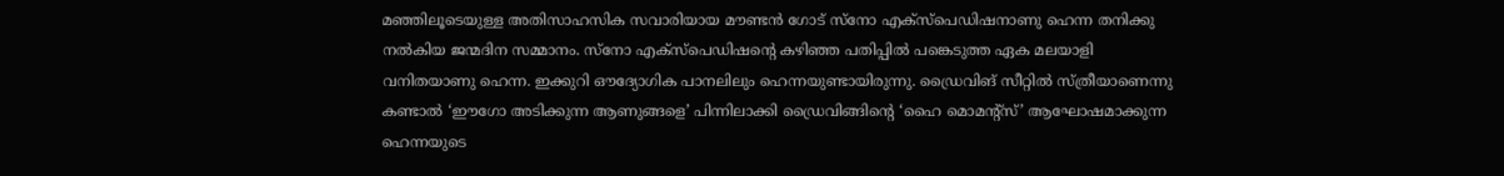മഞ്ഞിലൂടെയുള്ള അതിസാഹസിക സവാരിയായ മൗണ്ടൻ ഗോട് സ്നോ എക്സ്പെഡിഷനാണു ഹെന്ന തനിക്കു നൽകിയ ജന്മദിന സമ്മാനം. സ്നോ എക്സ്പെഡിഷന്റെ കഴിഞ്ഞ പതിപ്പിൽ പങ്കെടുത്ത ഏക മലയാളി വനിതയാണു ഹെന്ന. ഇക്കുറി ഔദ്യോഗിക പാനലിലും ഹെന്നയുണ്ടായിരുന്നു. ഡ്രൈവിങ് സീറ്റിൽ സ്ത്രീയാണെന്നു കണ്ടാൽ ‘ഈഗോ അടിക്കുന്ന ആണുങ്ങളെ’ പിന്നിലാക്കി ഡ്രൈവിങ്ങിന്റെ ‘ഹൈ മൊമന്റ്സ്’ ആഘോഷമാക്കുന്ന ഹെന്നയുടെ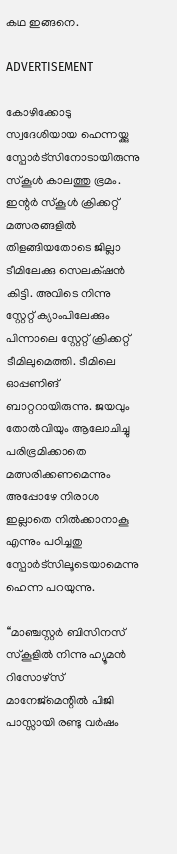കഥ ഇങ്ങനെ.

ADVERTISEMENT

കോഴിക്കോടു സ്വദേശിയായ ഹെന്നയ്ക്കു സ്പോർട്സിനോടായിരുന്നു സ്കൂൾ കാലത്തു ഭ്രമം. ഇന്റർ സ്കൂൾ ക്രിക്കറ്റ് മത്സരങ്ങളിൽ തിളങ്ങിയതോടെ ജില്ലാ ടീമിലേക്കു സെലക്‌ഷൻ കിട്ടി. അവിടെ നിന്നു സ്റ്റേറ്റ് ക്യാംപിലേക്കും പിന്നാലെ സ്റ്റേറ്റ് ക്രിക്കറ്റ് ടീമിലുമെത്തി. ടീമിലെ ഓപ്പണിങ് ബാറ്ററായിരുന്നു. ജയവും തോൽവിയും ആലോചിച്ചു പരിഭ്രമിക്കാതെ മത്സരിക്കണമെന്നും അപ്പോഴേ നിരാശ ഇല്ലാതെ നിൽക്കാനാകൂ എന്നും പഠിച്ചതു സ്പോർട്സിലൂടെയാമെന്നു ഹെന്ന പറയുന്നു.

‘‘മാഞ്ചസ്റ്റർ ബിസിനസ് സ്കൂളിൽ നിന്നു ഹ്യൂമൻ റിസോഴ്സ് മാനേജ്മെന്റിൽ പിജി പാസ്സായി രണ്ടു വർഷം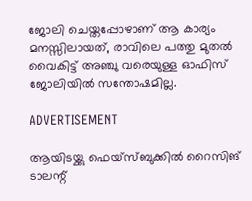ജോലി ചെയ്തപ്പോഴാണ് ആ കാര്യം മനസ്സിലായത്, രാവിലെ പത്തു മുതൽ വൈകിട്ട് അഞ്ചു വരെയുള്ള ഓഫിസ് ജോലിയിൽ സന്തോഷമില്ല.

ADVERTISEMENT

ആയിടയ്ക്കു ഫെയ്സ്ബുക്കിൽ റൈസിങ് ടാലന്റ്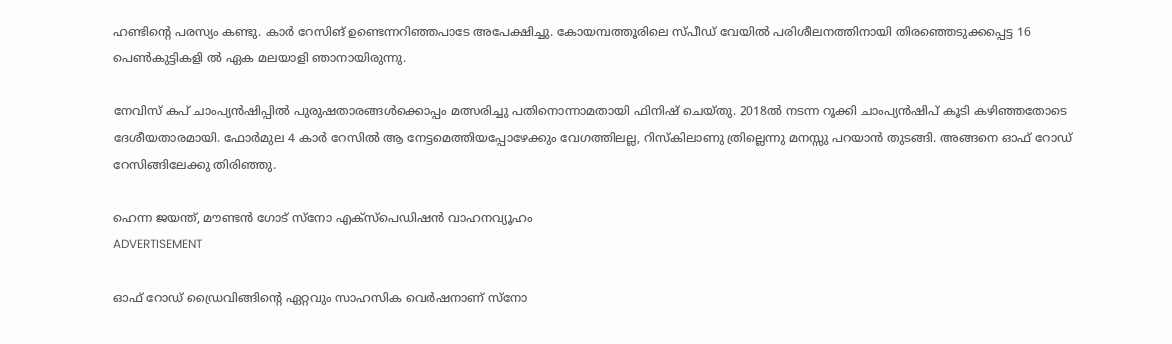ഹണ്ടിന്റെ പരസ്യം കണ്ടു. കാർ റേസിങ് ഉണ്ടെന്നറിഞ്ഞപാടേ അപേക്ഷിച്ചു. കോയമ്പത്തൂരിലെ സ്പീഡ് വേയിൽ പരിശീലനത്തിനായി തിരഞ്ഞെടുക്കപ്പെട്ട 16 പെൺകുട്ടികളി ൽ ഏക മലയാളി ഞാനായിരുന്നു.

നേവിസ് കപ് ചാംപ്യൻഷിപ്പിൽ പുരുഷതാരങ്ങൾക്കൊപ്പം മത്സരിച്ചു പതിനൊന്നാമതായി ഫിനിഷ് ചെയ്തു. 2018ൽ നടന്ന റൂക്കി ചാംപ്യൻഷിപ് കൂടി കഴിഞ്ഞതോടെ ദേശീയതാരമായി. ഫോർമുല 4 കാർ റേസിൽ ആ നേട്ടമെത്തിയപ്പോഴേക്കും വേഗത്തിലല്ല, റിസ്കിലാണു ത്രില്ലെന്നു മനസ്സു പറയാൻ തുടങ്ങി. അങ്ങനെ ഓഫ് റോഡ് റേസിങ്ങിലേക്കു തിരിഞ്ഞു.

ഹെന്ന ജയന്ത്, മൗണ്ടൻ ഗോട് സ്നോ എക്സ്പെഡിഷൻ വാഹനവ്യൂഹം
ADVERTISEMENT

ഓഫ് റോഡ് ഡ്രൈവിങ്ങിന്റെ ഏറ്റവും സാഹസിക വെർഷനാണ് സ്നോ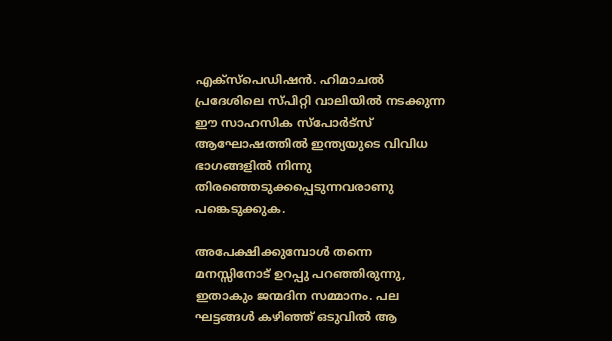എക്സ്പെഡിഷൻ. ഹിമാചൽ പ്രദേശിലെ സ്പിറ്റി വാലിയിൽ നടക്കുന്ന ഈ സാഹസിക സ്പോർട്സ് ആഘോഷത്തിൽ ഇന്ത്യയുടെ വിവിധ ഭാഗങ്ങളിൽ നിന്നു തിരഞ്ഞെടുക്കപ്പെടുന്നവരാണു പങ്കെടുക്കുക.

അപേക്ഷിക്കുമ്പോൾ തന്നെ മനസ്സിനോട് ഉറപ്പു പറഞ്ഞിരുന്നു, ഇതാകും ജന്മദിന സമ്മാനം. പല ഘട്ടങ്ങൾ കഴിഞ്ഞ് ഒടുവിൽ ആ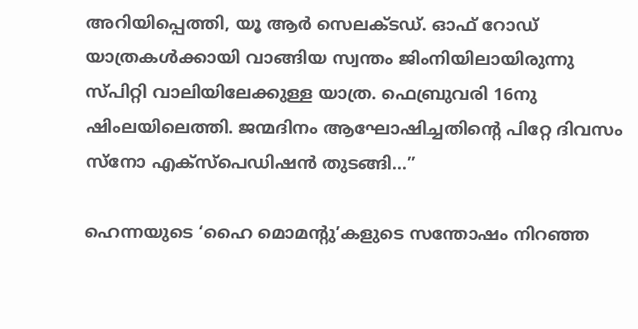അറിയിപ്പെത്തി, യൂ ആർ സെലക്ടഡ്. ഓഫ് റോഡ് യാത്രകൾക്കായി വാങ്ങിയ സ്വന്തം ജിംനിയിലായിരുന്നു സ്പിറ്റി വാലിയിലേക്കുള്ള യാത്ര. ഫെബ്രുവരി 16നു ഷിംലയിലെത്തി. ജന്മദിനം ആഘോഷിച്ചതിന്റെ പിറ്റേ ദിവസം സ്നോ എക്സ്പെഡിഷൻ തുടങ്ങി...’’

ഹെന്നയുടെ ‘ഹൈ മൊമന്റു’കളുടെ സന്തോഷം നിറഞ്ഞ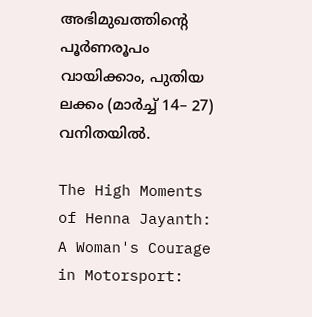അഭിമുഖത്തിന്റെ പൂർണരൂപം വായിക്കാം, പുതിയ ലക്കം (മാർച്ച് 14– 27) വനിതയിൽ.

The High Moments of Henna Jayanth: A Woman's Courage in Motorsport: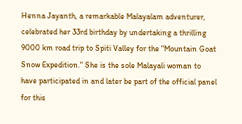Henna Jayanth, a remarkable Malayalam adventurer, celebrated her 33rd birthday by undertaking a thrilling 9000 km road trip to Spiti Valley for the "Mountain Goat Snow Expedition." She is the sole Malayali woman to have participated in and later be part of the official panel for this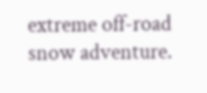extreme off-road snow adventure.